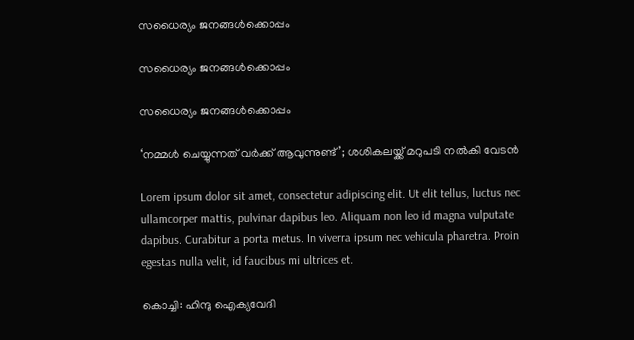സധൈര്യം ജനങ്ങൾക്കൊപ്പം

സധൈര്യം ജനങ്ങൾക്കൊപ്പം

സധൈര്യം ജനങ്ങൾക്കൊപ്പം

‘നമ്മള്‍ ചെയ്യുന്നത് വര്‍ക്ക് ആവുന്നുണ്ട്’; ശശികലയ്ക്ക് മറുപടി നൽകി വേടൻ

Lorem ipsum dolor sit amet, consectetur adipiscing elit. Ut elit tellus, luctus nec ullamcorper mattis, pulvinar dapibus leo. Aliquam non leo id magna vulputate dapibus. Curabitur a porta metus. In viverra ipsum nec vehicula pharetra. Proin egestas nulla velit, id faucibus mi ultrices et.

കൊച്ചി: ഹിന്ദു ഐക്യവേദി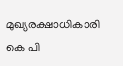മുഖ്യരക്ഷാധികാരി കെ പി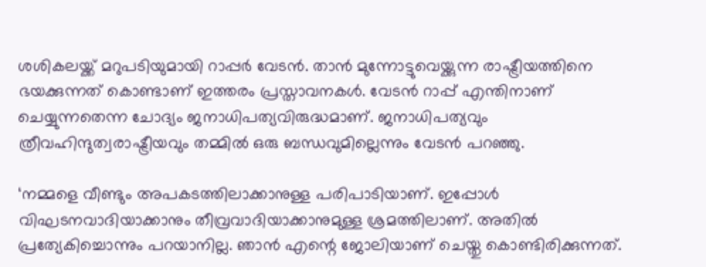ശശികലയ്ക്ക് മറുപടിയുമായി റാപ്പര്‍ വേടന്‍. താന്‍ മുന്നോട്ടുവെയ്ക്കുന്ന രാഷ്ട്രീയത്തിനെ ഭയക്കുന്നത് കൊണ്ടാണ് ഇത്തരം പ്രസ്താവനകള്‍. വേടന്‍ റാപ്പ് എന്തിനാണ് ചെയ്യുന്നതെന്ന ചോദ്യം ജനാധിപത്യവിരുദ്ധമാണ്. ജനാധിപത്യവും ത്രീവഹിന്ദുത്വരാഷ്ട്രീയവും തമ്മില്‍ ഒരു ബന്ധവുമില്ലെന്നും വേടന്‍ പറഞ്ഞു.

‘നമ്മളെ വീണ്ടും അപകടത്തിലാക്കാനുള്ള പരിപാടിയാണ്. ഇപ്പോള്‍ വിഘടനവാദിയാക്കാനും തീവ്രവാദിയാക്കാനുമുള്ള ശ്രമത്തിലാണ്. അതില്‍ പ്രത്യേകിച്ചൊന്നും പറയാനില്ല. ഞാന്‍ എന്റെ ജോലിയാണ് ചെയ്തു കൊണ്ടിരിക്കുന്നത്.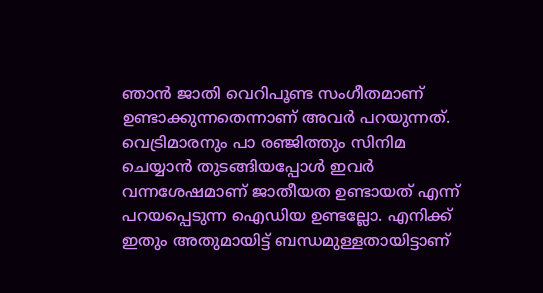ഞാന്‍ ജാതി വെറിപൂണ്ട സംഗീതമാണ് ഉണ്ടാക്കുന്നതെന്നാണ് അവര്‍ പറയുന്നത്. വെട്രിമാരനും പാ രഞ്ജിത്തും സിനിമ ചെയ്യാന്‍ തുടങ്ങിയപ്പോള്‍ ഇവര്‍ വന്നശേഷമാണ് ജാതീയത ഉണ്ടായത് എന്ന് പറയപ്പെടുന്ന ഐഡിയ ഉണ്ടല്ലോ. എനിക്ക് ഇതും അതുമായിട്ട് ബന്ധമുള്ളതായിട്ടാണ്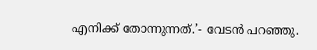എനിക്ക് തോന്നുന്നത്.’- വേടന്‍ പറഞ്ഞു.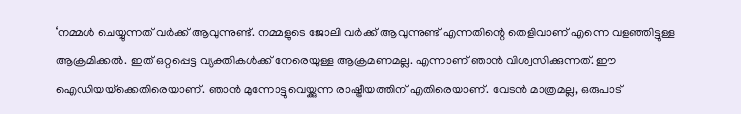‘നമ്മള്‍ ചെയ്യുന്നത് വര്‍ക്ക് ആവുന്നുണ്ട്. നമ്മളുടെ ജോലി വര്‍ക്ക് ആവുന്നുണ്ട് എന്നതിന്റെ തെളിവാണ് എന്നെ വളഞ്ഞിട്ടുള്ള ആക്രമിക്കല്‍. ഇത് ഒറ്റപ്പെട്ട വ്യക്തികള്‍ക്ക് നേരെയുള്ള ആക്രമണമല്ല. എന്നാണ് ഞാന്‍ വിശ്വസിക്കുന്നത്. ഈ ഐഡിയയ്‌ക്കെതിരെയാണ്. ഞാന്‍ മുന്നോട്ടുവെയ്ക്കുന്ന രാഷ്ട്രീയത്തിന് എതിരെയാണ്. വേടന്‍ മാത്രമല്ല, ഒരുപാട്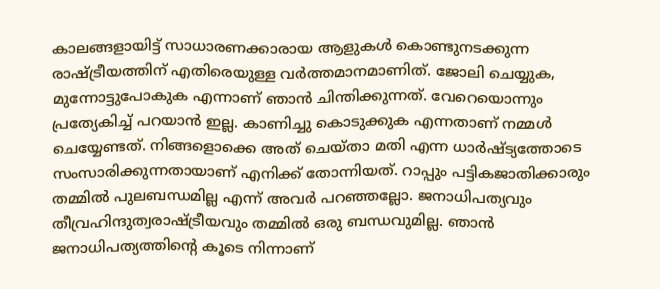കാലങ്ങളായിട്ട് സാധാരണക്കാരായ ആളുകള്‍ കൊണ്ടുനടക്കുന്ന രാഷ്ട്രീയത്തിന് എതിരെയുള്ള വര്‍ത്തമാനമാണിത്. ജോലി ചെയ്യുക, മുന്നോട്ടുപോകുക എന്നാണ് ഞാന്‍ ചിന്തിക്കുന്നത്. വേറെയൊന്നും പ്രത്യേകിച്ച് പറയാന്‍ ഇല്ല. കാണിച്ചു കൊടുക്കുക എന്നതാണ് നമ്മള്‍ ചെയ്യേണ്ടത്. നിങ്ങളൊക്കെ അത് ചെയ്താ മതി എന്ന ധാര്‍ഷ്ട്യത്തോടെ സംസാരിക്കുന്നതായാണ് എനിക്ക് തോന്നിയത്. റാപ്പും പട്ടികജാതിക്കാരും തമ്മില്‍ പുലബന്ധമില്ല എന്ന് അവര്‍ പറഞ്ഞല്ലോ. ജനാധിപത്യവും തീവ്രഹിന്ദുത്വരാഷ്ട്രീയവും തമ്മില്‍ ഒരു ബന്ധവുമില്ല. ഞാന്‍ ജനാധിപത്യത്തിന്റെ കൂടെ നിന്നാണ്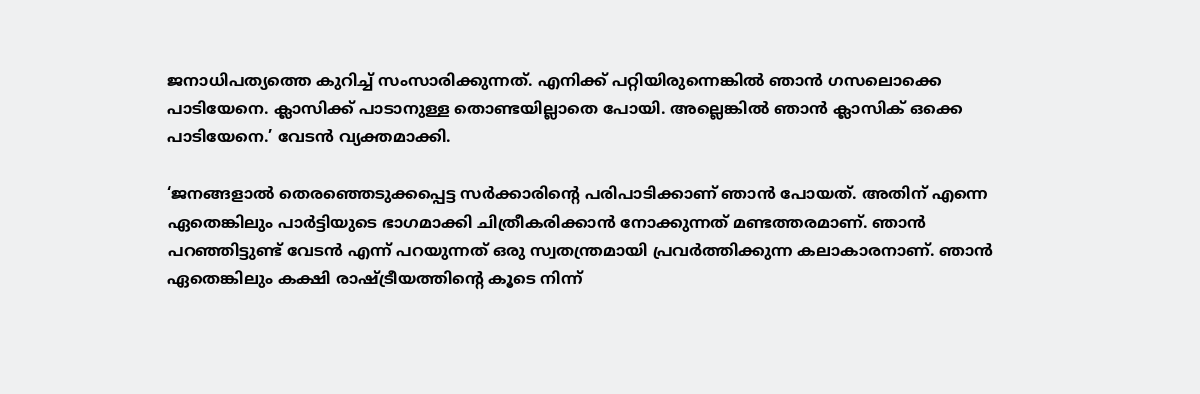ജനാധിപത്യത്തെ കുറിച്ച് സംസാരിക്കുന്നത്. എനിക്ക് പറ്റിയിരുന്നെങ്കില്‍ ഞാന്‍ ഗസലൊക്കെ പാടിയേനെ. ക്ലാസിക്ക് പാടാനുള്ള തൊണ്ടയില്ലാതെ പോയി. അല്ലെങ്കില്‍ ഞാന്‍ ക്ലാസിക് ഒക്കെ പാടിയേനെ.’ വേടൻ വ്യക്തമാക്കി.

‘ജനങ്ങളാല്‍ തെരഞ്ഞെടുക്കപ്പെട്ട സര്‍ക്കാരിന്റെ പരിപാടിക്കാണ് ഞാന്‍ പോയത്. അതിന് എന്നെ ഏതെങ്കിലും പാര്‍ട്ടിയുടെ ഭാഗമാക്കി ചിത്രീകരിക്കാന്‍ നോക്കുന്നത് മണ്ടത്തരമാണ്. ഞാന്‍ പറഞ്ഞിട്ടുണ്ട് വേടന്‍ എന്ന് പറയുന്നത് ഒരു സ്വതന്ത്രമായി പ്രവര്‍ത്തിക്കുന്ന കലാകാരനാണ്. ഞാന്‍ ഏതെങ്കിലും കക്ഷി രാഷ്ട്രീയത്തിന്റെ കൂടെ നിന്ന്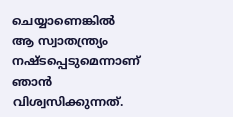ചെയ്യാണെങ്കില്‍ ആ സ്വാതന്ത്ര്യം നഷ്ടപ്പെടുമെന്നാണ് ഞാന്‍ വിശ്വസിക്കുന്നത്.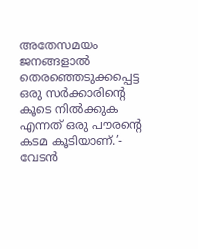അതേസമയം ജനങ്ങളാല്‍ തെരഞ്ഞെടുക്കപ്പെട്ട ഒരു സര്‍ക്കാരിന്റെ കൂടെ നില്‍ക്കുക എന്നത് ഒരു പൗരന്റെ കടമ കൂടിയാണ്.’- വേടന്‍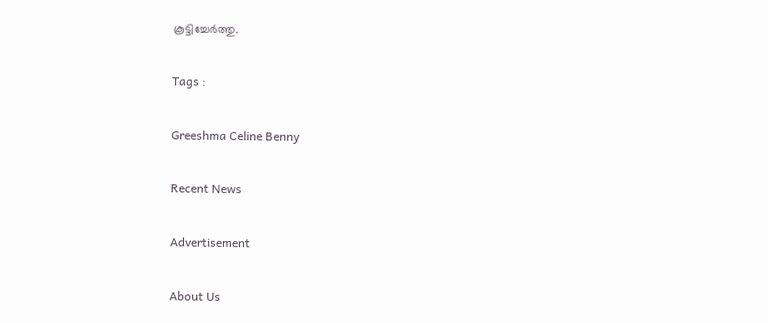കൂട്ടിച്ചേര്‍ത്തു.

Tags :

Greeshma Celine Benny

Recent News

Advertisement

About Us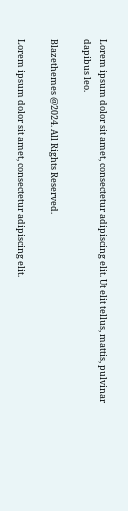Lorem ipsum dolor sit amet, consectetur adipiscing elit. Ut elit tellus, mattis, pulvinar dapibus leo.

Blazethemes @2024. All Rights Reserved.

Lorem ipsum dolor sit amet, consectetur adipiscing elit.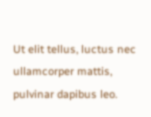Ut elit tellus, luctus nec ullamcorper mattis, pulvinar dapibus leo.